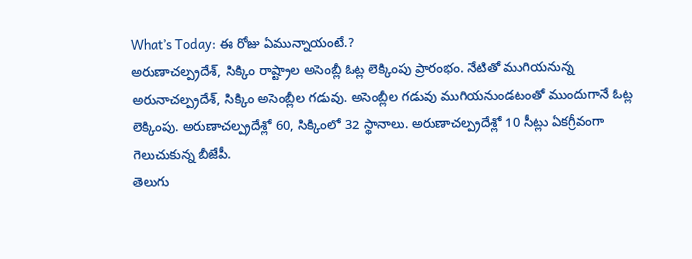What’s Today: ఈ రోజు ఏమున్నాయంటే.?
అరుణాచల్ప్రదేశ్, సిక్కిం రాష్ట్రాల అసెంబ్లీ ఓట్ల లెక్కింపు ప్రారంభం. నేటితో ముగియనున్న అరునాచల్ప్రదేశ్, సిక్కిం అసెంబ్లీల గడువు. అసెంబ్లీల గడువు ముగియనుండటంతో ముందుగానే ఓట్ల లెక్కింపు. అరుణాచల్ప్రదేశ్లో 60, సిక్కింలో 32 స్థానాలు. అరుణాచల్ప్రదేశ్లో 10 సీట్లు ఏకగ్రీవంగా గెలుచుకున్న బీజేపీ.
తెలుగు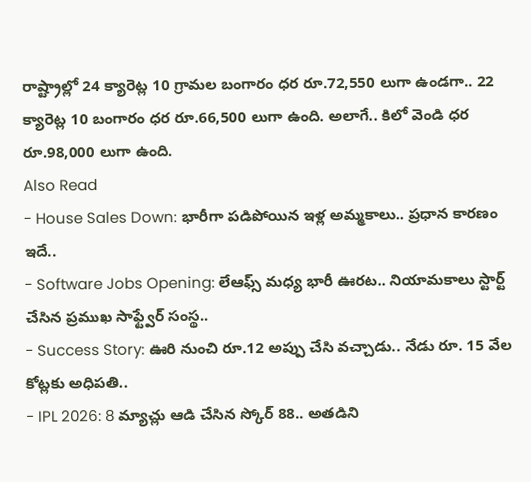రాష్ట్రాల్లో 24 క్యారెట్ల 10 గ్రామల బంగారం ధర రూ.72,550 లుగా ఉండగా.. 22 క్యారెట్ల 10 బంగారం ధర రూ.66,500 లుగా ఉంది. అలాగే.. కిలో వెండి ధర రూ.98,000 లుగా ఉంది.
Also Read
- House Sales Down: భారీగా పడిపోయిన ఇళ్ల అమ్మకాలు.. ప్రధాన కారణం ఇదే..
- Software Jobs Opening: లేఆఫ్స్ మధ్య భారీ ఊరట.. నియామకాలు స్టార్ట్ చేసిన ప్రముఖ సాఫ్ట్వేర్ సంస్థ..
- Success Story: ఊరి నుంచి రూ.12 అప్పు చేసి వచ్చాడు.. నేడు రూ. 15 వేల కోట్లకు అధిపతి..
- IPL 2026: 8 మ్యాచ్లు ఆడి చేసిన స్కోర్ 88.. అతడిని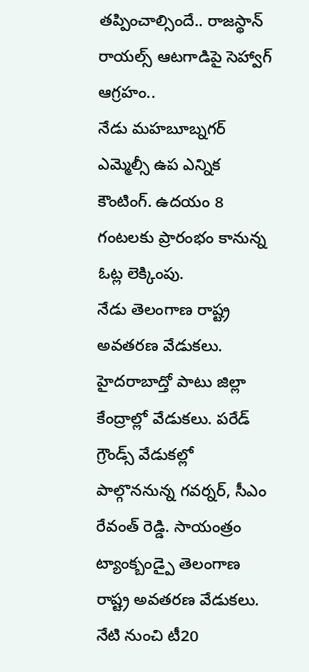తప్పించాల్సిందే.. రాజస్థాన్ రాయల్స్ ఆటగాడిపై సెహ్వాగ్ ఆగ్రహం..
నేడు మహబూబ్నగర్ ఎమ్మెల్సీ ఉప ఎన్నిక కౌంటింగ్. ఉదయం 8 గంటలకు ప్రారంభం కానున్న ఓట్ల లెక్కింపు.
నేడు తెలంగాణ రాష్ట్ర అవతరణ వేడుకలు. హైదరాబాద్తో పాటు జిల్లా కేంద్రాల్లో వేడుకలు. పరేడ్ గ్రౌండ్స్ వేడుకల్లో పాల్గొననున్న గవర్నర్, సీఎం రేవంత్ రెడ్డి. సాయంత్రం ట్యాంక్బండ్పై తెలంగాణ రాష్ట్ర అవతరణ వేడుకలు.
నేటి నుంచి టీ20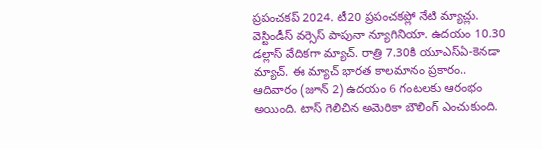ప్రపంచకప్ 2024. టీ20 ప్రపంచకప్లో నేటి మ్యాచ్లు. వెస్టిండీస్ వర్సెస్ పాపునా న్యూగినియా. ఉదయం 10.30 డల్లాస్ వేదికగా మ్యాచ్. రాత్రి 7.30కి యూఎస్ఏ-కెనడా మ్యాచ్. ఈ మ్యాచ్ భారత కాలమానం ప్రకారం.. ఆదివారం (జూన్ 2) ఉదయం 6 గంటలకు ఆరంభం అయింది. టాస్ గెలిచిన అమెరికా బౌలింగ్ ఎంచుకుంది.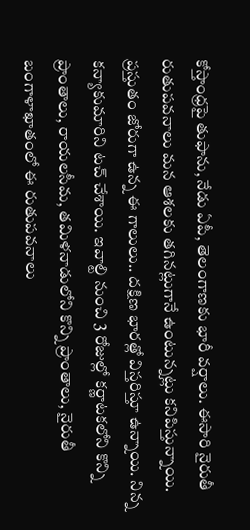కోస్తాంధ్రపై తుఫాను, నేడు ఏపీ, తెలంగాణకు భారీ వర్షాలు. ఈసారి నైరుతీ రుతుపవనాలు మన ఆశలకు తగినట్లుగానే ఉంటున్నట్లు కనిపిస్తున్నాయి. ప్రస్తుతం జోరుగా ఉన్న ఈ గాలులు.. దక్షిణ భారత్లో విస్తరిస్తూ ఉన్నాయి. నిన్న కన్యాకుమారిని టచ్ చేశాయి. ఇవాల్టి నుంచి 3 రోజుల్లో కర్ణాటకలోని కొన్ని ప్రాంతాలు, రాయలసీమ, తమిళనాడులోని కొన్ని ప్రాంతాలు, నైరుతీ బంగాళాఖాతంలో ఈ రుతుపవనాలు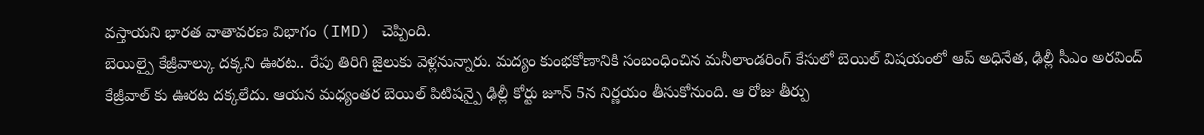వస్తాయని భారత వాతావరణ విభాగం (IMD) చెప్పింది.
బెయిల్పై కేజ్రీవాల్కు దక్కని ఊరట.. రేపు తిరిగి జైలుకు వెళ్లనున్నారు. మద్యం కుంభకోణానికి సంబంధించిన మనీలాండరింగ్ కేసులో బెయిల్ విషయంలో ఆప్ అధినేత, ఢిల్లీ సీఎం అరవింద్ కేజ్రీవాల్ కు ఊరట దక్కలేదు. ఆయన మధ్యంతర బెయిల్ పిటిషన్పై ఢిల్లీ కోర్టు జూన్ 5న నిర్ణయం తీసుకోనుంది. ఆ రోజు తీర్పు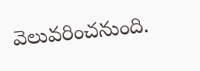వెలువరించనుంది.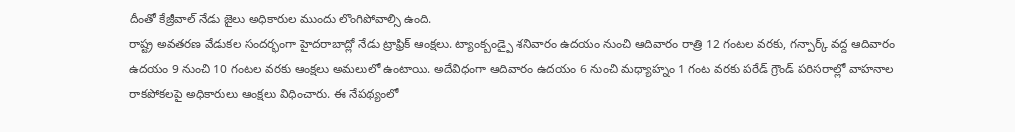దీంతో కేజ్రీవాల్ నేడు జైలు అధికారుల ముందు లొంగిపోవాల్సి ఉంది.
రాష్ట్ర అవతరణ వేడుకల సందర్భంగా హైదరాబాద్లో నేడు ట్రాఫ్రిక్ ఆంక్షలు. ట్యాంక్బండ్పై శనివారం ఉదయం నుంచి ఆదివారం రాత్రి 12 గంటల వరకు, గన్పార్క్ వద్ద ఆదివారం ఉదయం 9 నుంచి 10 గంటల వరకు ఆంక్షలు అమలులో ఉంటాయి. అదేవిధంగా ఆదివారం ఉదయం 6 నుంచి మధ్యాహ్నం 1 గంట వరకు పరేడ్ గ్రౌండ్ పరిసరాల్లో వాహనాల రాకపోకలపై అధికారులు ఆంక్షలు విధించారు. ఈ నేపథ్యంలో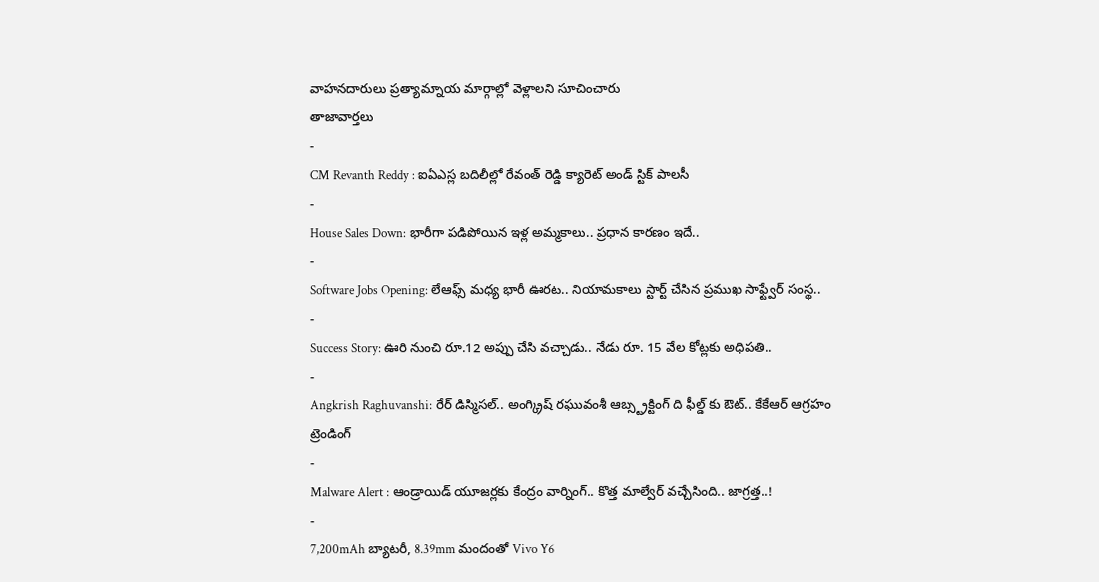వాహనదారులు ప్రత్యామ్నాయ మార్గాల్లో వెళ్లాలని సూచించారు
తాజావార్తలు
-
CM Revanth Reddy : ఐఏఎస్ల బదిలీల్లో రేవంత్ రెడ్డి క్యారెట్ అండ్ స్టిక్ పాలసీ
-
House Sales Down: భారీగా పడిపోయిన ఇళ్ల అమ్మకాలు.. ప్రధాన కారణం ఇదే..
-
Software Jobs Opening: లేఆఫ్స్ మధ్య భారీ ఊరట.. నియామకాలు స్టార్ట్ చేసిన ప్రముఖ సాఫ్ట్వేర్ సంస్థ..
-
Success Story: ఊరి నుంచి రూ.12 అప్పు చేసి వచ్చాడు.. నేడు రూ. 15 వేల కోట్లకు అధిపతి..
-
Angkrish Raghuvanshi: రేర్ డిస్మిసల్.. అంగ్క్రిష్ రఘువంశీ ఆబ్స్ట్రక్టింగ్ ది ఫీల్డ్ కు ఔట్.. కేకేఆర్ ఆగ్రహం
ట్రెండింగ్
-
Malware Alert : ఆండ్రాయిడ్ యూజర్లకు కేంద్రం వార్నింగ్.. కొత్త మాల్వేర్ వచ్చేసింది.. జాగ్రత్త..!
-
7,200mAh బ్యాటరీ, 8.39mm మందంతో Vivo Y6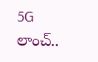5G లాంచ్..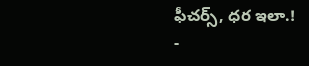ఫీచర్స్, ధర ఇలా.!
-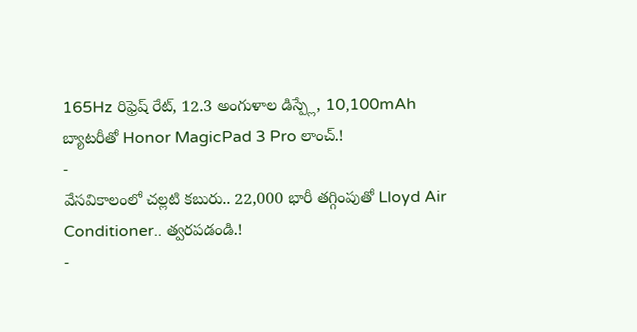165Hz రిఫ్రెష్ రేట్, 12.3 అంగుళాల డిస్ప్లే, 10,100mAh బ్యాటరీతో Honor MagicPad 3 Pro లాంచ్.!
-
వేసవికాలంలో చల్లటి కబురు.. 22,000 భారీ తగ్గింపుతో Lloyd Air Conditioner.. త్వరపడండి.!
-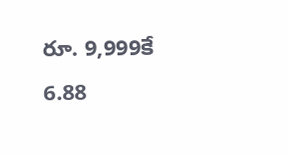రూ. 9,999కే 6.88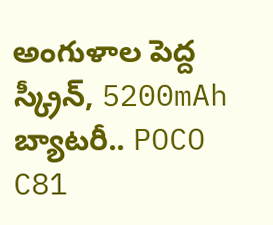అంగుళాల పెద్ద స్క్రీన్, 5200mAh బ్యాటరీ.. POCO C81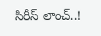సిరీస్ లాంచ్..!